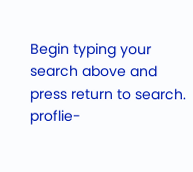Begin typing your search above and press return to search.
proflie-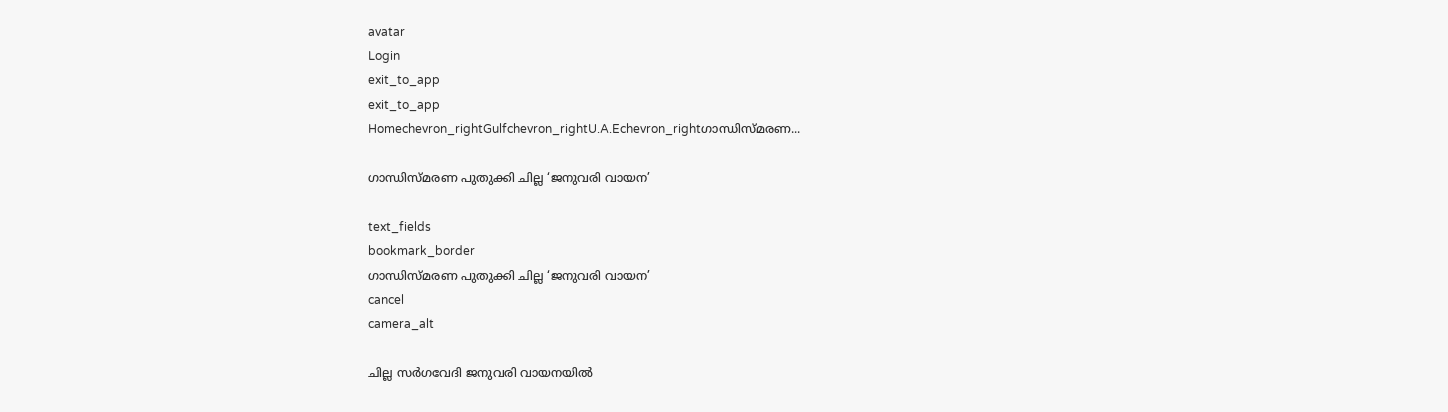avatar
Login
exit_to_app
exit_to_app
Homechevron_rightGulfchevron_rightU.A.Echevron_rightഗാന്ധിസ്മരണ...

ഗാന്ധിസ്മരണ പുതുക്കി ചില്ല ‘ജനുവരി വായന’

text_fields
bookmark_border
ഗാന്ധിസ്മരണ പുതുക്കി ചില്ല ‘ജനുവരി വായന’
cancel
camera_alt

ചില്ല സർഗവേദി ജനുവരി വായനയിൽ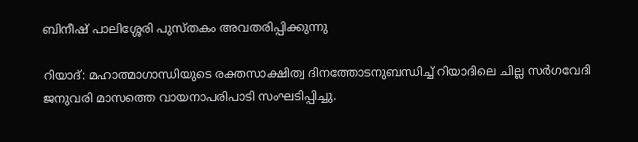ബിനീഷ് പാലിശ്ശേരി പുസ്‌തകം അവതരിപ്പിക്കുന്നു

റിയാദ്: മഹാത്മാഗാന്ധിയുടെ രക്തസാക്ഷിത്വ ദിനത്തോടനുബന്ധിച്ച് റിയാദിലെ ചില്ല സർഗവേദി ജനുവരി മാസത്തെ വായനാപരിപാടി സംഘടിപ്പിച്ചു.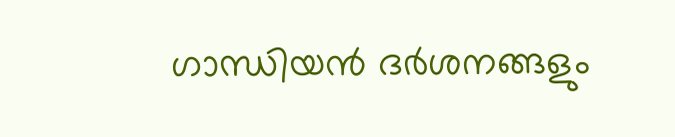ഗാന്ധിയൻ ദർശനങ്ങളും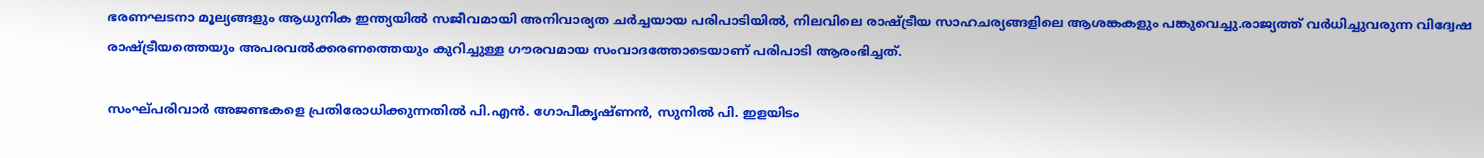ഭരണഘടനാ മൂല്യങ്ങളും ആധുനിക ഇന്ത്യയിൽ സജീവമായി അനിവാര്യത ചർച്ചയായ പരിപാടിയിൽ, നിലവിലെ രാഷ്ട്രീയ സാഹചര്യങ്ങളിലെ ആശങ്കകളും പങ്കുവെച്ചു.രാജ്യത്ത് വർധിച്ചുവരുന്ന വിദ്വേഷ രാഷ്ട്രീയത്തെയും അപരവൽക്കരണത്തെയും കുറിച്ചുള്ള ഗൗരവമായ സംവാദത്തോടെയാണ് പരിപാടി ആരംഭിച്ചത്.

സംഘ്പരിവാർ അജണ്ടകളെ പ്രതിരോധിക്കുന്നതിൽ പി.എൻ. ഗോപീകൃഷ്ണൻ, സുനിൽ പി. ഇളയിടം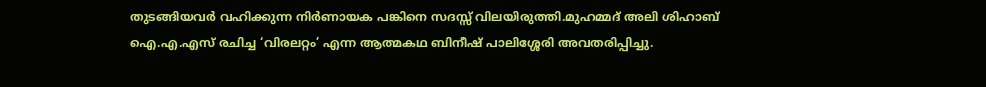തുടങ്ങിയവർ വഹിക്കുന്ന നിർണായക പങ്കിനെ സദസ്സ് വിലയിരുത്തി.മുഹമ്മദ് അലി ശിഹാബ് ഐ.എ.എസ് രചിച്ച ‘വിരലറ്റം’ എന്ന ആത്മകഥ ബിനീഷ് പാലിശ്ശേരി അവതരിപ്പിച്ചു.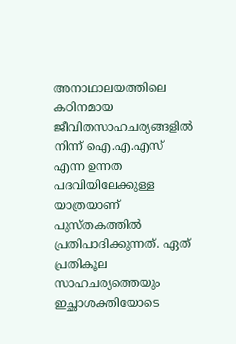അനാഥാലയത്തിലെ കഠിനമായ ജീവിതസാഹചര്യങ്ങളിൽ നിന്ന് ഐ.എ.എസ് എന്ന ഉന്നത പദവിയിലേക്കുള്ള യാത്രയാണ് പുസ്തകത്തിൽ പ്രതിപാദിക്കുന്നത്. ഏത് പ്രതികൂല സാഹചര്യത്തെയും ഇച്ഛാശക്തിയോടെ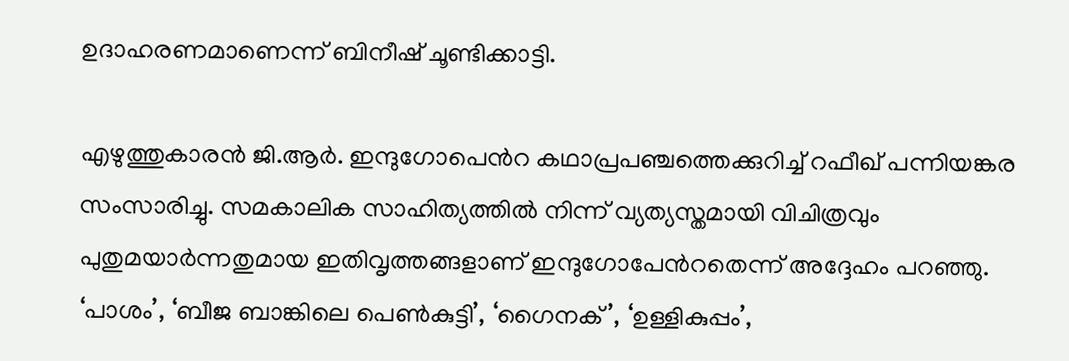ഉദാഹരണമാണെന്ന് ബിനീഷ് ചൂണ്ടിക്കാട്ടി.

എഴുത്തുകാരൻ ജി.ആർ. ഇന്ദുഗോപെൻറ കഥാപ്രപഞ്ചത്തെക്കുറിച്ച് റഫീഖ് പന്നിയങ്കര സംസാരിച്ചു. സമകാലിക സാഹിത്യത്തിൽ നിന്ന് വ്യത്യസ്തമായി വിചിത്രവും പുതുമയാർന്നതുമായ ഇതിവൃത്തങ്ങളാണ് ഇന്ദുഗോപേൻറതെന്ന് അദ്ദേഹം പറഞ്ഞു. ‘പാശം’, ‘ബീജ ബാങ്കിലെ പെൺകുട്ടി’, ‘ഗൈനക്’, ‘ഉള്ളികുപ്പം’,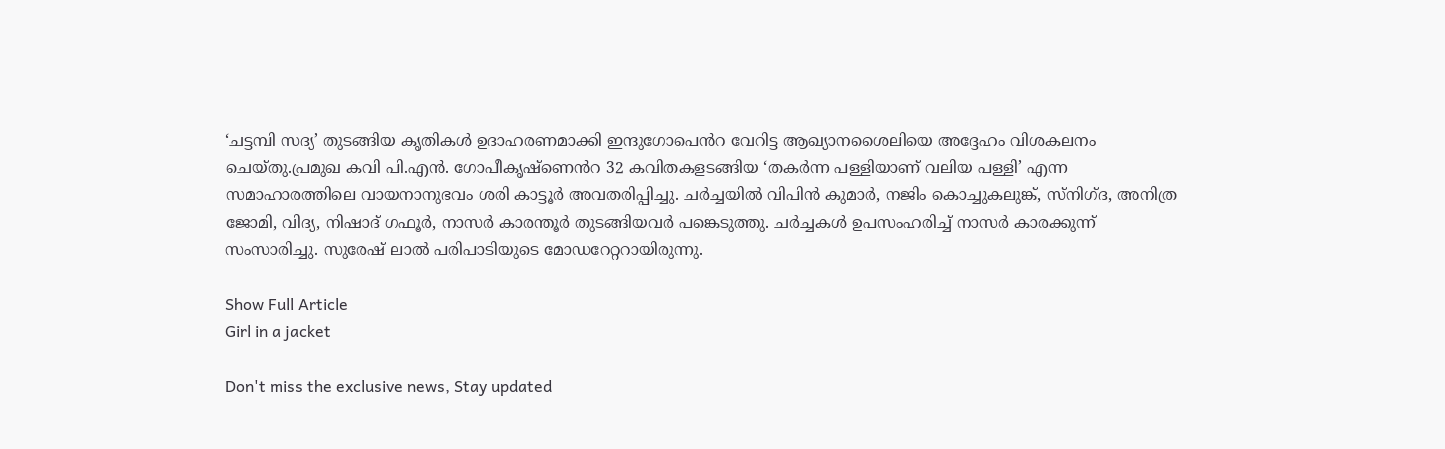‘ചട്ടമ്പി സദ്യ’ തുടങ്ങിയ കൃതികൾ ഉദാഹരണമാക്കി ഇന്ദുഗോപെൻറ വേറിട്ട ആഖ്യാനശൈലിയെ അദ്ദേഹം വിശകലനം ചെയ്തു.പ്രമുഖ കവി പി.എൻ. ഗോപീകൃഷ്ണെൻറ 32 കവിതകളടങ്ങിയ ‘തകർന്ന പള്ളിയാണ് വലിയ പള്ളി’ എന്ന സമാഹാരത്തിലെ വായനാനുഭവം ശരി കാട്ടൂർ അവതരിപ്പിച്ചു. ചർച്ചയിൽ വിപിൻ കുമാർ, നജിം കൊച്ചുകലുങ്ക്, സ്നിഗ്ദ, അനിത്ര ജോമി, വിദ്യ, നിഷാദ് ഗഫൂർ, നാസർ കാരന്തൂർ തുടങ്ങിയവർ പങ്കെടുത്തു. ചർച്ചകൾ ഉപസംഹരിച്ച് നാസർ കാരക്കുന്ന് സംസാരിച്ചു. സുരേഷ് ലാൽ പരിപാടിയുടെ മോഡറേറ്ററായിരുന്നു.

Show Full Article
Girl in a jacket

Don't miss the exclusive news, Stay updated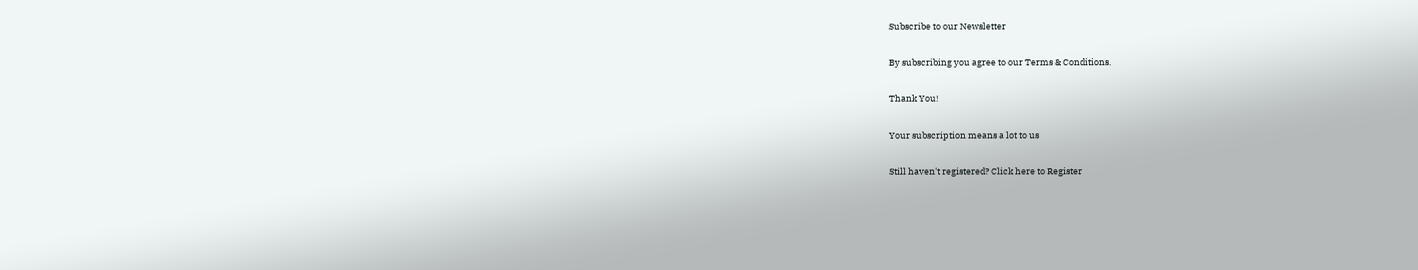Subscribe to our Newsletter

By subscribing you agree to our Terms & Conditions.

Thank You!

Your subscription means a lot to us

Still haven't registered? Click here to Register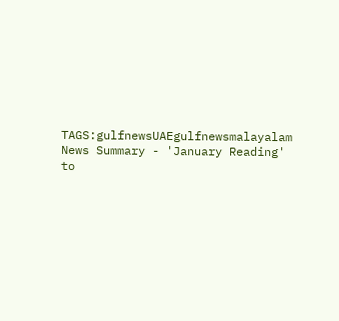TAGS:gulfnewsUAEgulfnewsmalayalam
News Summary - 'January Reading' to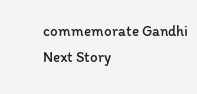commemorate Gandhi
Next Story